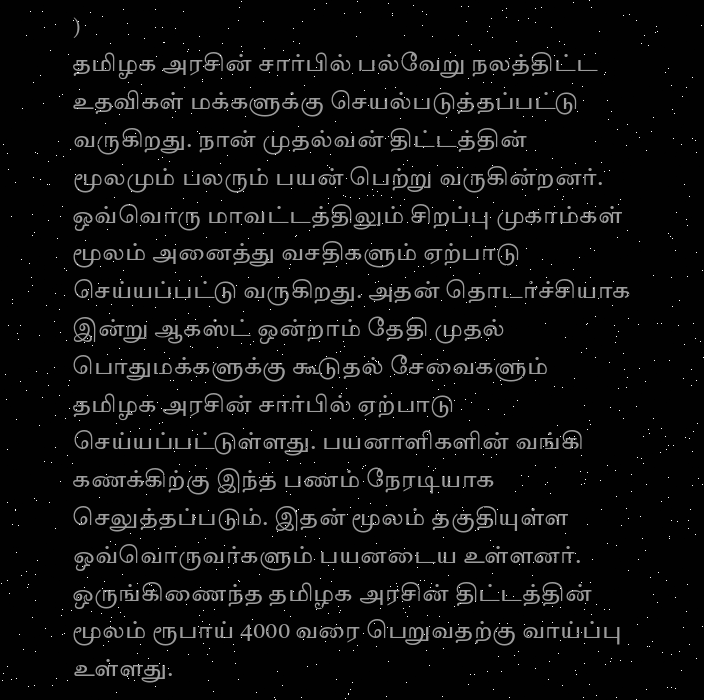)
தமிழக அரசின் சார்பில் பல்வேறு நலத்திட்ட உதவிகள் மக்களுக்கு செயல்படுத்தப்பட்டு வருகிறது. நான் முதல்வன் திட்டத்தின் மூலமும் பலரும் பயன் பெற்று வருகின்றனர். ஒவ்வொரு மாவட்டத்திலும் சிறப்பு முகாம்கள் மூலம் அனைத்து வசதிகளும் ஏற்பாடு செய்யப்பட்டு வருகிறது. அதன் தொடர்ச்சியாக இன்று ஆகஸ்ட் ஒன்றாம் தேதி முதல் பொதுமக்களுக்கு கூடுதல் சேவைகளும் தமிழக அரசின் சார்பில் ஏற்பாடு செய்யப்பட்டுள்ளது. பயனாளிகளின் வங்கி கணக்கிற்கு இந்த பணம் நேரடியாக செலுத்தப்படும். இதன் மூலம் தகுதியுள்ள ஒவ்வொருவர்களும் பயனடைய உள்ளனர். ஒருங்கிணைந்த தமிழக அரசின் திட்டத்தின் மூலம் ரூபாய் 4000 வரை பெறுவதற்கு வாய்ப்பு உள்ளது.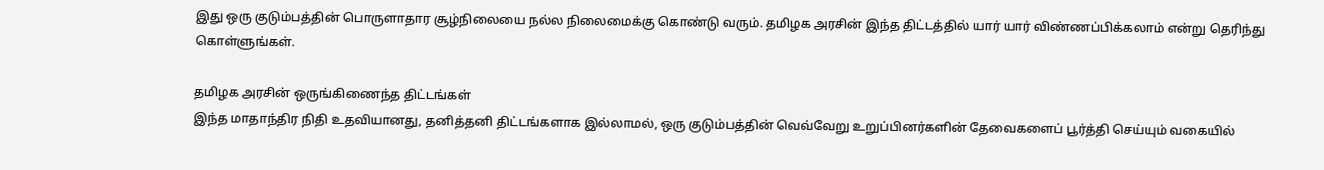இது ஒரு குடும்பத்தின் பொருளாதார சூழ்நிலையை நல்ல நிலைமைக்கு கொண்டு வரும். தமிழக அரசின் இந்த திட்டத்தில் யார் யார் விண்ணப்பிக்கலாம் என்று தெரிந்து கொள்ளுங்கள்.

தமிழக அரசின் ஒருங்கிணைந்த திட்டங்கள்
இந்த மாதாந்திர நிதி உதவியானது, தனித்தனி திட்டங்களாக இல்லாமல், ஒரு குடும்பத்தின் வெவ்வேறு உறுப்பினர்களின் தேவைகளைப் பூர்த்தி செய்யும் வகையில்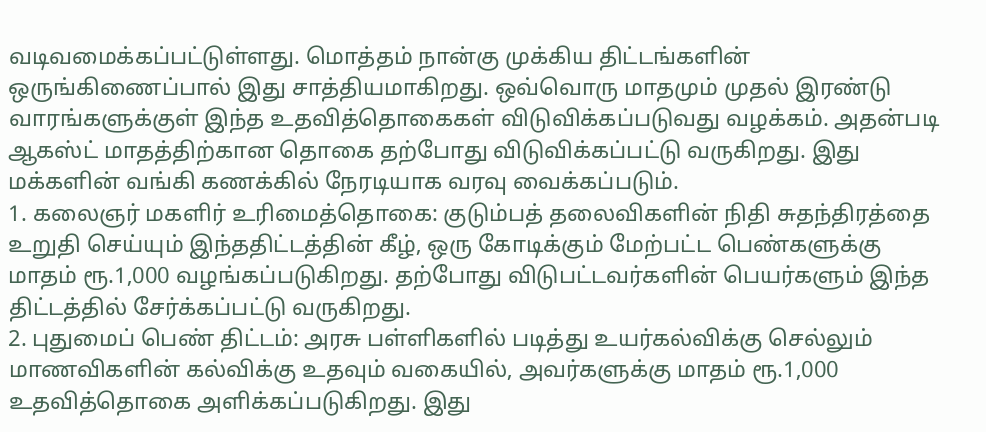வடிவமைக்கப்பட்டுள்ளது. மொத்தம் நான்கு முக்கிய திட்டங்களின் ஒருங்கிணைப்பால் இது சாத்தியமாகிறது. ஒவ்வொரு மாதமும் முதல் இரண்டு வாரங்களுக்குள் இந்த உதவித்தொகைகள் விடுவிக்கப்படுவது வழக்கம். அதன்படி ஆகஸ்ட் மாதத்திற்கான தொகை தற்போது விடுவிக்கப்பட்டு வருகிறது. இது மக்களின் வங்கி கணக்கில் நேரடியாக வரவு வைக்கப்படும்.
1. கலைஞர் மகளிர் உரிமைத்தொகை: குடும்பத் தலைவிகளின் நிதி சுதந்திரத்தை உறுதி செய்யும் இந்ததிட்டத்தின் கீழ், ஒரு கோடிக்கும் மேற்பட்ட பெண்களுக்கு மாதம் ரூ.1,000 வழங்கப்படுகிறது. தற்போது விடுபட்டவர்களின் பெயர்களும் இந்த திட்டத்தில் சேர்க்கப்பட்டு வருகிறது.
2. புதுமைப் பெண் திட்டம்: அரசு பள்ளிகளில் படித்து உயர்கல்விக்கு செல்லும் மாணவிகளின் கல்விக்கு உதவும் வகையில், அவர்களுக்கு மாதம் ரூ.1,000 உதவித்தொகை அளிக்கப்படுகிறது. இது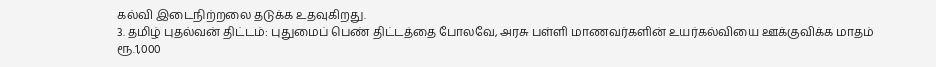கல்வி இடைநிற்றலை தடுக்க உதவுகிறது.
3. தமிழ் புதல்வன் திட்டம்: புதுமைப் பெண் திட்டத்தை போலவே, அரசு பள்ளி மாணவர்களின் உயர்கல்வியை ஊக்குவிக்க மாதம் ரூ.1,000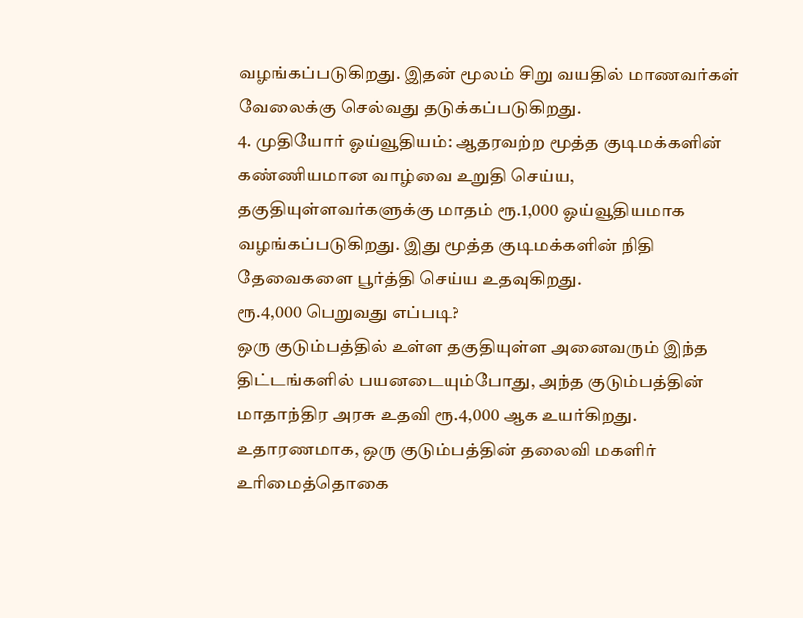வழங்கப்படுகிறது. இதன் மூலம் சிறு வயதில் மாணவர்கள் வேலைக்கு செல்வது தடுக்கப்படுகிறது.
4. முதியோர் ஓய்வூதியம்: ஆதரவற்ற மூத்த குடிமக்களின் கண்ணியமான வாழ்வை உறுதி செய்ய, தகுதியுள்ளவர்களுக்கு மாதம் ரூ.1,000 ஓய்வூதியமாக வழங்கப்படுகிறது. இது மூத்த குடிமக்களின் நிதி தேவைகளை பூர்த்தி செய்ய உதவுகிறது.
ரூ.4,000 பெறுவது எப்படி?
ஒரு குடும்பத்தில் உள்ள தகுதியுள்ள அனைவரும் இந்த திட்டங்களில் பயனடையும்போது, அந்த குடும்பத்தின் மாதாந்திர அரசு உதவி ரூ.4,000 ஆக உயர்கிறது. உதாரணமாக, ஒரு குடும்பத்தின் தலைவி மகளிர் உரிமைத்தொகை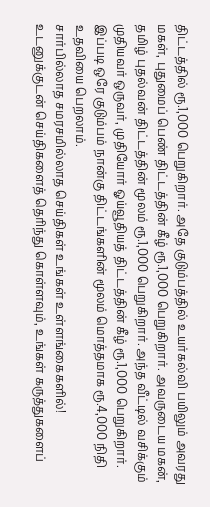திட்டத்தில் ரூ.1,000 பெறுகிறார். அதே குடும்பத்தில் உயர்கல்வி பயிலும் அவரது மகள், புதுமைப் பெண் திட்டத்தின் கீழ் ரூ.1,000 பெறுகிறார். அவருடைய மகன், தமிழ் புதல்வன் திட்டத்தின் மூலம் ரூ.1,000 பெறுகிறார். அந்த வீட்டில் வசிக்கும் முதியவர் ஒருவர், முதியோர் ஓய்வூதியத் திட்டத்தின் கீழ் ரூ.1,000 பெறுகிறார். இப்படி ஒரே குடும்பம் நான்கு திட்டங்களின் மூலம் மொத்தமாக ரூ.4,000 நிதி உதவியை பெறலாம்.
சார்பில்லாத சமரசமில்லாத செய்திகள் உங்கள் உள்ளங்கைகளில்!
உடனுக்குடன் செய்திகளைத் தெரிந்து கொள்ளவும், உங்கள் கருத்துகளைப்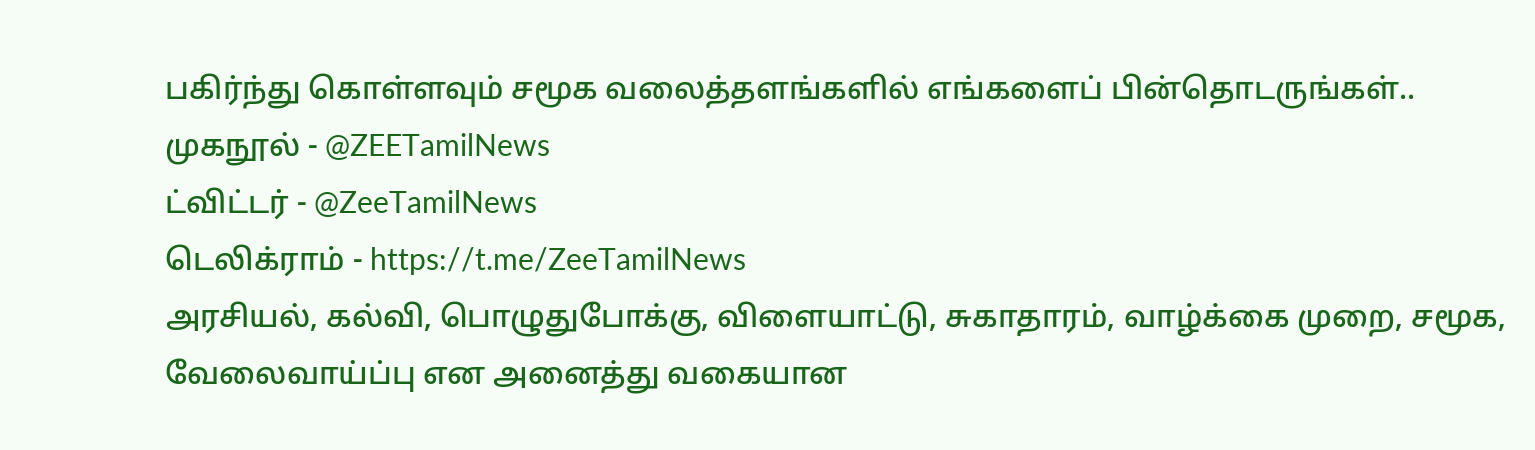பகிர்ந்து கொள்ளவும் சமூக வலைத்தளங்களில் எங்களைப் பின்தொடருங்கள்..
முகநூல் - @ZEETamilNews
ட்விட்டர் - @ZeeTamilNews
டெலிக்ராம் - https://t.me/ZeeTamilNews
அரசியல், கல்வி, பொழுதுபோக்கு, விளையாட்டு, சுகாதாரம், வாழ்க்கை முறை, சமூக, வேலைவாய்ப்பு என அனைத்து வகையான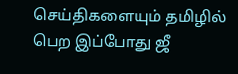செய்திகளையும் தமிழில் பெற இப்போது ஜீ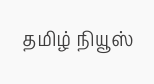தமிழ் நியூஸ்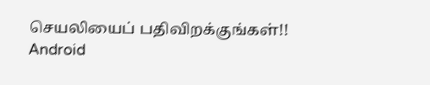செயலியைப் பதிவிறக்குங்கள்!!
Android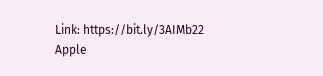Link: https://bit.ly/3AIMb22
Apple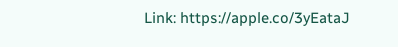Link: https://apple.co/3yEataJ